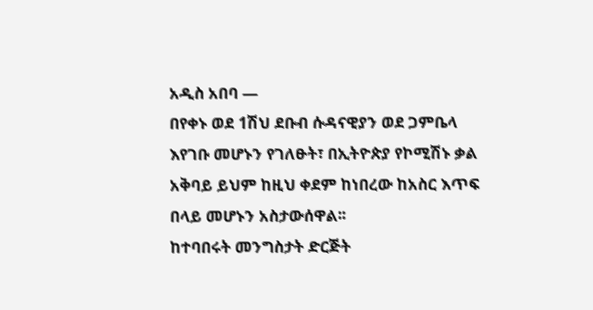አዲስ አበባ —
በየቀኑ ወደ 1ሽህ ደቡብ ሱዳናዊያን ወደ ጋምቤላ እየገቡ መሆኑን የገለፁት፣ በኢትዮጵያ የኮሚሽኑ ቃል አቅባይ ይህም ከዚህ ቀደም ከነበረው ከአስር እጥፍ በላይ መሆኑን አስታውሰዋል፡፡
ከተባበሩት መንግስታት ድርጅት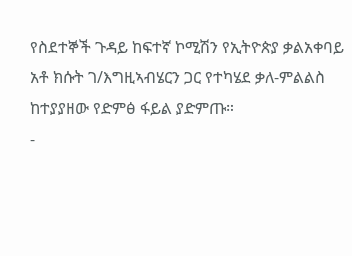የስደተኞች ጉዳይ ከፍተኛ ኮሚሽን የኢትዮጵያ ቃልአቀባይ አቶ ክሱት ገ/እግዚኣብሄርን ጋር የተካሄደ ቃለ-ምልልስ ከተያያዘው የድምፅ ፋይል ያድምጡ።
-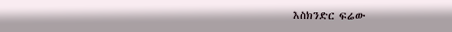እስክንድር ፍሬው